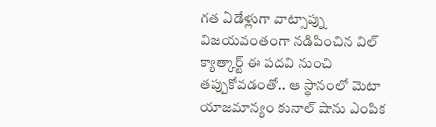గత ఏడేళ్లుగా వాట్సాప్ను విజయవంతంగా నడిపించిన విల్ క్యాత్కార్ట్ ఈ పదవి నుంచి తప్పుకోవడంతో.. ఆ స్థానంలో మెటా యాజమాన్యం కునాల్ షాను ఎంపిక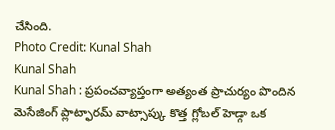చేసింది.
Photo Credit: Kunal Shah
Kunal Shah
Kunal Shah : ప్రపంచవ్యాప్తంగా అత్యంత ప్రాచుర్యం పొందిన మెసేజింగ్ ప్లాట్ఫారమ్ వాట్సాప్కు కొత్త గ్లోబల్ హెడ్గా ఒక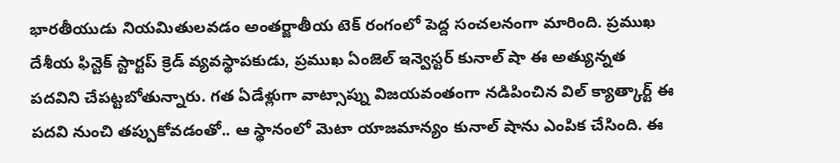భారతీయుడు నియమితులవడం అంతర్జాతీయ టెక్ రంగంలో పెద్ద సంచలనంగా మారింది. ప్రముఖ దేశీయ ఫిన్టెక్ స్టార్టప్ క్రెడ్ వ్యవస్థాపకుడు, ప్రముఖ ఏంజెల్ ఇన్వెస్టర్ కునాల్ షా ఈ అత్యున్నత పదవిని చేపట్టబోతున్నారు. గత ఏడేళ్లుగా వాట్సాప్ను విజయవంతంగా నడిపించిన విల్ క్యాత్కార్ట్ ఈ పదవి నుంచి తప్పుకోవడంతో.. ఆ స్థానంలో మెటా యాజమాన్యం కునాల్ షాను ఎంపిక చేసింది. ఈ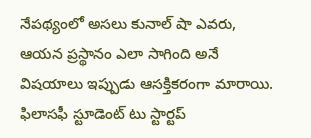నేపథ్యంలో అసలు కునాల్ షా ఎవరు, ఆయన ప్రస్థానం ఎలా సాగింది అనే విషయాలు ఇప్పుడు ఆసక్తికరంగా మారాయి.
ఫిలాసఫీ స్టూడెంట్ టు స్టార్టప్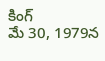కింగ్
మే 30, 1979న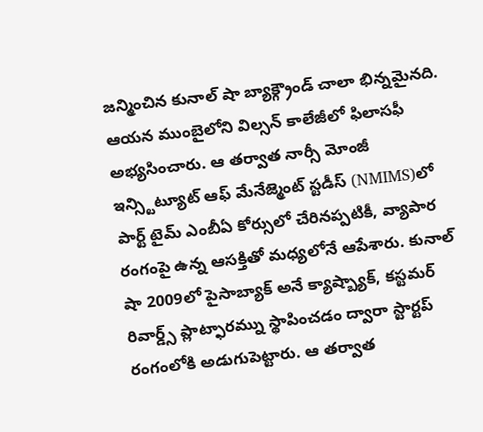జన్మించిన కునాల్ షా బ్యాక్గ్రౌండ్ చాలా భిన్నమైనది. ఆయన ముంబైలోని విల్సన్ కాలేజీలో ఫిలాసఫీ అభ్యసించారు. ఆ తర్వాత నార్సీ మోంజీ ఇన్స్టిట్యూట్ ఆఫ్ మేనేజ్మెంట్ స్టడీస్ (NMIMS)లో పార్ట్ టైమ్ ఎంబీఏ కోర్సులో చేరినప్పటికీ, వ్యాపార రంగంపై ఉన్న ఆసక్తితో మధ్యలోనే ఆపేశారు. కునాల్ షా 2009లో పైసాబ్యాక్ అనే క్యాష్బ్యాక్, కస్టమర్ రివార్డ్స్ ప్లాట్ఫారమ్ను స్థాపించడం ద్వారా స్టార్టప్ రంగంలోకి అడుగుపెట్టారు. ఆ తర్వాత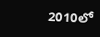2010లో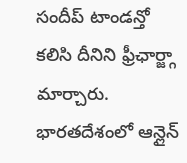సందీప్ టాండన్తో కలిసి దీనిని ఫ్రీఛార్జ్గా మార్చారు. భారతదేశంలో ఆన్లైన్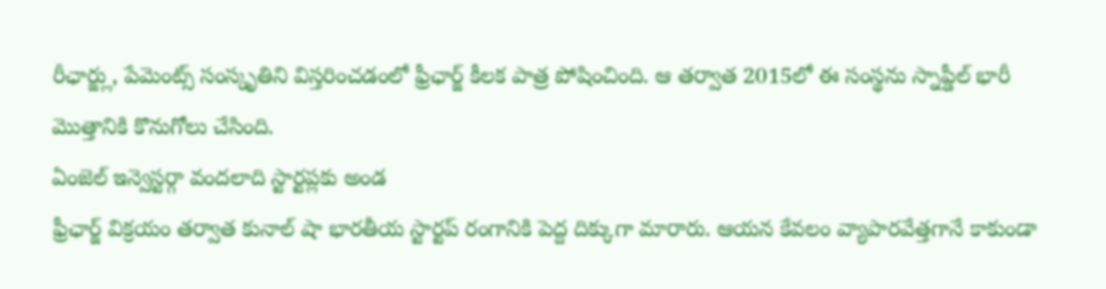రీఛార్జ్లు, పేమెంట్స్ సంస్కృతిని విస్తరించడంలో ఫ్రీఛార్జ్ కీలక పాత్ర పోషించింది. ఆ తర్వాత 2015లో ఈ సంస్థను స్నాప్డీల్ భారీ మొత్తానికి కొనుగోలు చేసింది.
ఏంజెల్ ఇన్వెస్టర్గా వందలాది స్టార్టప్లకు అండ
ఫ్రీఛార్జ్ విక్రయం తర్వాత కునాల్ షా భారతీయ స్టార్టప్ రంగానికి పెద్ద దిక్కుగా మారారు. ఆయన కేవలం వ్యాపారవేత్తగానే కాకుండా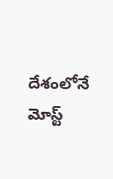దేశంలోనే మోస్ట్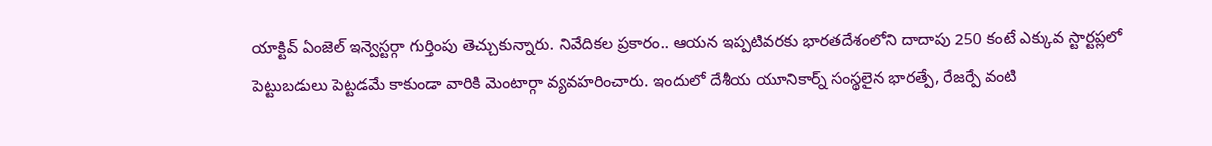యాక్టివ్ ఏంజెల్ ఇన్వెస్టర్గా గుర్తింపు తెచ్చుకున్నారు. నివేదికల ప్రకారం.. ఆయన ఇప్పటివరకు భారతదేశంలోని దాదాపు 250 కంటే ఎక్కువ స్టార్టప్లలో పెట్టుబడులు పెట్టడమే కాకుండా వారికి మెంటార్గా వ్యవహరించారు. ఇందులో దేశీయ యూనికార్న్ సంస్థలైన భారత్పే, రేజర్పే వంటి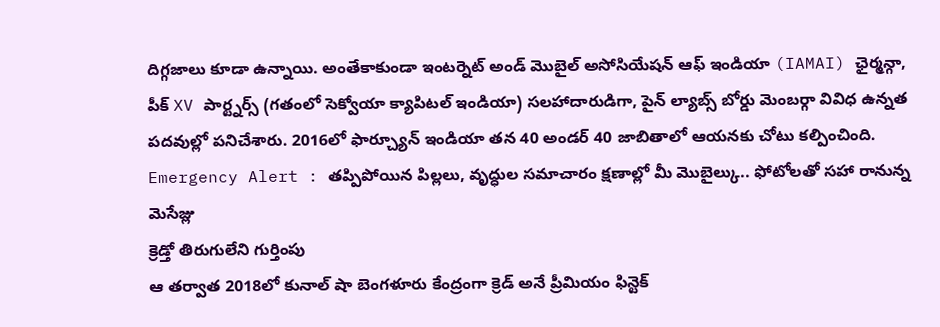దిగ్గజాలు కూడా ఉన్నాయి. అంతేకాకుండా ఇంటర్నెట్ అండ్ మొబైల్ అసోసియేషన్ ఆఫ్ ఇండియా (IAMAI) ఛైర్మన్గా, పీక్ XV పార్ట్నర్స్ (గతంలో సెక్వోయా క్యాపిటల్ ఇండియా) సలహాదారుడిగా, పైన్ ల్యాబ్స్ బోర్డు మెంబర్గా వివిధ ఉన్నత పదవుల్లో పనిచేశారు. 2016లో ఫార్చ్యూన్ ఇండియా తన 40 అండర్ 40 జాబితాలో ఆయనకు చోటు కల్పించింది.
Emergency Alert : తప్పిపోయిన పిల్లలు, వృద్ధుల సమాచారం క్షణాల్లో మీ మొబైల్కు.. ఫోటోలతో సహా రానున్న మెసేజ్లు
క్రెడ్తో తిరుగులేని గుర్తింపు
ఆ తర్వాత 2018లో కునాల్ షా బెంగళూరు కేంద్రంగా క్రెడ్ అనే ప్రీమియం ఫిన్టెక్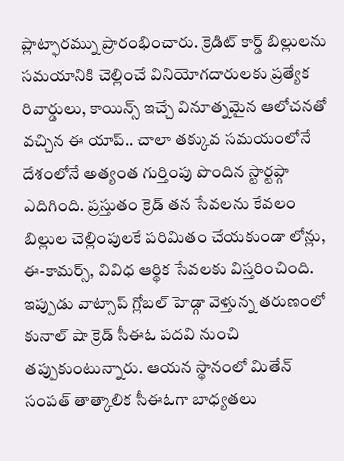ప్లాట్ఫారమ్ను ప్రారంభించారు. క్రెడిట్ కార్డ్ బిల్లులను సమయానికి చెల్లించే వినియోగదారులకు ప్రత్యేక రివార్డులు, కాయిన్స్ ఇచ్చే వినూత్నమైన ఆలోచనతో వచ్చిన ఈ యాప్.. చాలా తక్కువ సమయంలోనే దేశంలోనే అత్యంత గుర్తింపు పొందిన స్టార్టప్గా ఎదిగింది. ప్రస్తుతం క్రెడ్ తన సేవలను కేవలం బిల్లుల చెల్లింపులకే పరిమితం చేయకుండా లోన్లు, ఈ-కామర్స్, వివిధ ఆర్థిక సేవలకు విస్తరించింది. ఇప్పుడు వాట్సాప్ గ్లోబల్ హెడ్గా వెళ్తున్న తరుణంలో కునాల్ షా క్రెడ్ సీఈఓ పదవి నుంచి తప్పుకుంటున్నారు. ఆయన స్థానంలో మితేన్ సంపత్ తాత్కాలిక సీఈఓగా బాధ్యతలు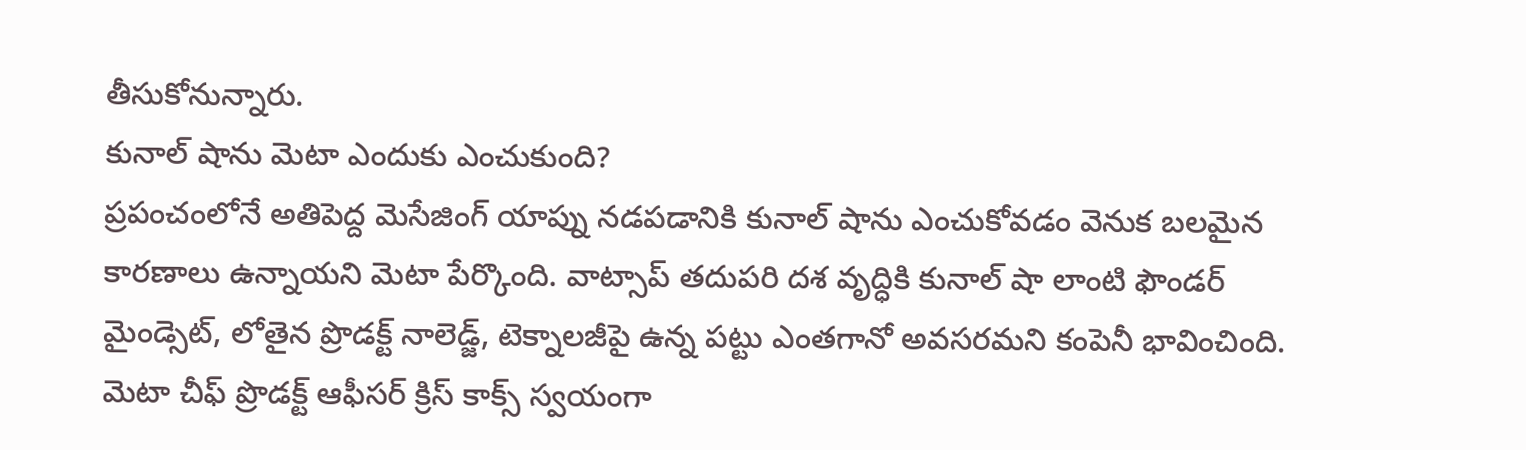తీసుకోనున్నారు.
కునాల్ షాను మెటా ఎందుకు ఎంచుకుంది?
ప్రపంచంలోనే అతిపెద్ద మెసేజింగ్ యాప్ను నడపడానికి కునాల్ షాను ఎంచుకోవడం వెనుక బలమైన కారణాలు ఉన్నాయని మెటా పేర్కొంది. వాట్సాప్ తదుపరి దశ వృద్ధికి కునాల్ షా లాంటి ఫౌండర్ మైండ్సెట్, లోతైన ప్రొడక్ట్ నాలెడ్జ్, టెక్నాలజీపై ఉన్న పట్టు ఎంతగానో అవసరమని కంపెనీ భావించింది. మెటా చీఫ్ ప్రొడక్ట్ ఆఫీసర్ క్రిస్ కాక్స్ స్వయంగా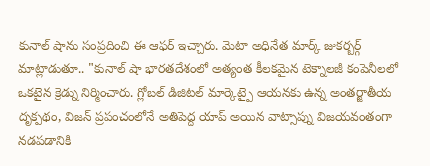కునాల్ షాను సంప్రదించి ఈ ఆఫర్ ఇచ్చారు. మెటా అధినేత మార్క్ జుకర్బర్గ్ మాట్లాడుతూ.. "కునాల్ షా భారతదేశంలో అత్యంత కీలకమైన టెక్నాలజీ కంపెనీలలో ఒకటైన క్రెడ్ను నిర్మించారు. గ్లోబల్ డిజిటల్ మార్కెట్పై ఆయనకు ఉన్న అంతర్జాతీయ దృక్పథం, విజన్ ప్రపంచంలోనే అతిపెద్ద యాప్ అయిన వాట్సాప్ను విజయవంతంగా నడపడానికి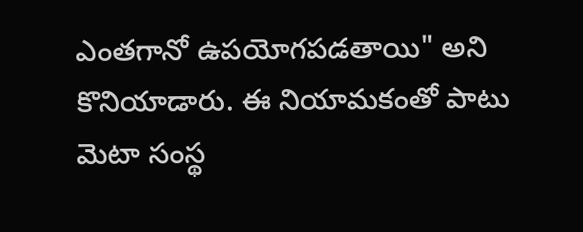ఎంతగానో ఉపయోగపడతాయి" అని కొనియాడారు. ఈ నియామకంతో పాటు మెటా సంస్థ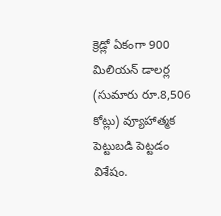క్రెడ్లో ఏకంగా 900 మిలియన్ డాలర్ల (సుమారు రూ.8,506 కోట్లు) వ్యూహాత్మక పెట్టుబడి పెట్టడం విశేషం.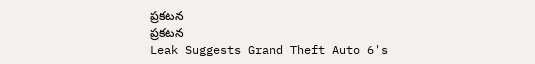ప్రకటన
ప్రకటన
Leak Suggests Grand Theft Auto 6's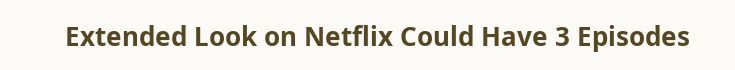Extended Look on Netflix Could Have 3 Episodes